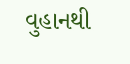વુહાનથી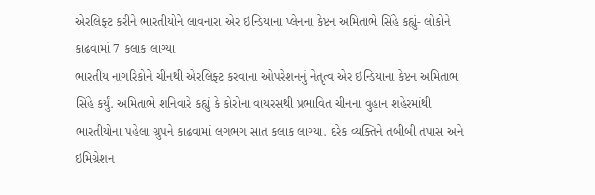એરલિફ્ટ કરીને ભારતીયોને લાવનારા એર ઇન્ડિયાના પ્લેનના કેપ્ટન અમિતાભે સિંહે કહ્યું- લોકોને કાઢવામાં 7 કલાક લાગ્યા
ભારતીય નાગરિકોને ચીનથી એરલિફ્ટ કરવાના ઓપરેશનનું નેતૃત્વ એર ઇન્ડિયાના કેપ્ટન અમિતાભ સિંહે કર્યું. અમિતાભે શનિવારે કહ્યું કે કોરોના વાયરસથી પ્રભાવિત ચીનના વુહાન શહેરમાંથી ભારતીયોના પહેલા ગ્રુપને કાઢવામાં લગભગ સાત કલાક લાગ્યા. દરેક વ્યક્તિને તબીબી તપાસ અને ઇમિગ્રેશન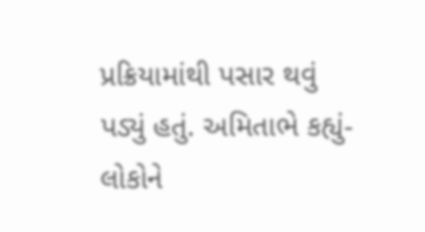પ્રક્રિયામાંથી પસાર થવું પડ્યું હતું. અમિતાભે કહ્યું- લોકોને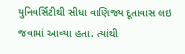યુનિવર્સિટીથી સીધા વાણિજ્ય દૂતાવાસ લઇ જવામાં આવ્યા હતા. ત્યાંથી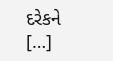દરેકને […]